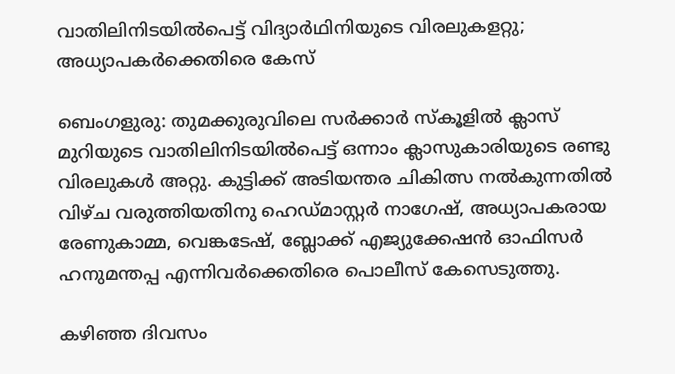വാതിലിനിടയില്‍പെട്ട് വിദ്യാര്‍ഥിനിയുടെ വിരലുകളറ്റു; അധ്യാപകര്‍ക്കെതിരെ കേസ്

ബെംഗളുരു: തുമക്കുരുവിലെ സര്‍ക്കാര്‍ സ്‌കൂളില്‍ ക്ലാസ് മുറിയുടെ വാതിലിനിടയില്‍പെട്ട് ഒന്നാം ക്ലാസുകാരിയുടെ രണ്ടു വിരലുകള്‍ അറ്റു. കുട്ടിക്ക് അടിയന്തര ചികിത്സ നല്‍കുന്നതില്‍ വിഴ്ച വരുത്തിയതിനു ഹെഡ്മാസ്റ്റര്‍ നാഗേഷ്, അധ്യാപകരായ രേണുകാമ്മ, വെങ്കടേഷ്, ബ്ലോക്ക് എജ്യുക്കേഷന്‍ ഓഫിസര്‍ ഹനുമന്തപ്പ എന്നിവര്‍ക്കെതിരെ പൊലീസ് കേസെടുത്തു.

കഴിഞ്ഞ ദിവസം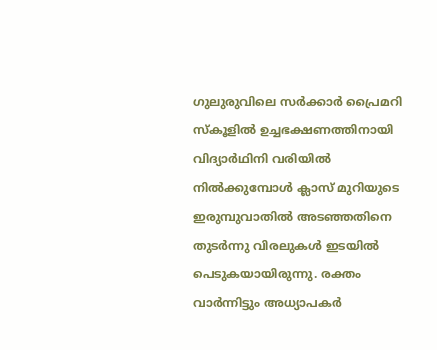ഗുലുരുവിലെ സര്‍ക്കാര്‍ പ്രൈമറി സ്‌കൂളില്‍ ഉച്ചഭക്ഷണത്തിനായി വിദ്യാര്‍ഥിനി വരിയില്‍ നില്‍ക്കുമ്പോള്‍ ക്ലാസ് മുറിയുടെ ഇരുമ്പുവാതില്‍ അടഞ്ഞതിനെ തുടര്‍ന്നു വിരലുകള്‍ ഇടയില്‍ പെടുകയായിരുന്നു. രക്തം വാര്‍ന്നിട്ടും അധ്യാപകര്‍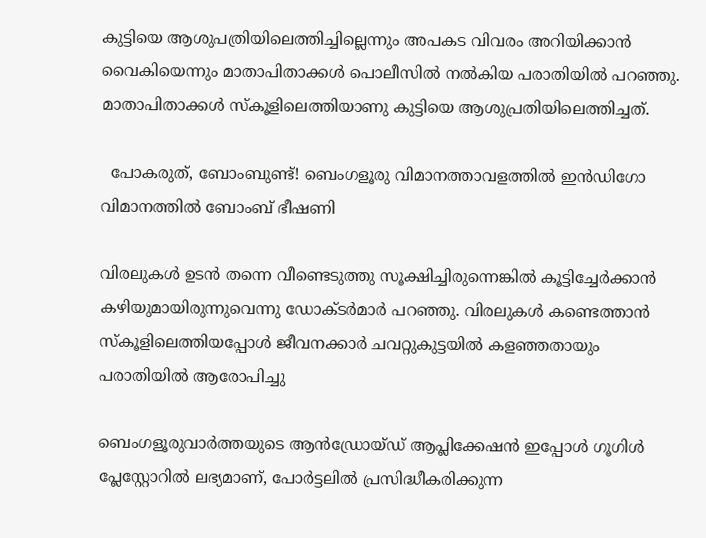കുട്ടിയെ ആശുപത്രിയിലെത്തിച്ചില്ലെന്നും അപകട വിവരം അറിയിക്കാന്‍ വൈകിയെന്നും മാതാപിതാക്കള്‍ പൊലീസില്‍ നല്‍കിയ പരാതിയില്‍ പറഞ്ഞു. മാതാപിതാക്കള്‍ സ്‌കൂളിലെത്തിയാണു കുട്ടിയെ ആശുപ്രതിയിലെത്തിച്ചത്.

  പോകരുത്, ബോംബുണ്ട്! ബെംഗളൂരു വിമാനത്താവളത്തിൽ ഇൻഡിഗോ വിമാനത്തിൽ ബോംബ് ഭീഷണി

വിരലുകള്‍ ഉടന്‍ തന്നെ വീണ്ടെടുത്തു സൂക്ഷിച്ചിരുന്നെങ്കില്‍ കൂട്ടിച്ചേര്‍ക്കാന്‍ കഴിയുമായിരുന്നുവെന്നു ഡോക്ടര്‍മാര്‍ പറഞ്ഞു. വിരലുകള്‍ കണ്ടെത്താന്‍ സ്‌കൂളിലെത്തിയപ്പോള്‍ ജീവനക്കാര്‍ ചവറ്റുകുട്ടയില്‍ കളഞ്ഞതായും പരാതിയില്‍ ആരോപിച്ചു

ബെംഗളൂരുവാർത്തയുടെ ആൻഡ്രോയ്ഡ് ആപ്ലിക്കേഷൻ ഇപ്പോൾ ഗൂഗിൾ പ്ലേസ്റ്റോറിൽ ലഭ്യമാണ്, പോർട്ടലിൽ പ്രസിദ്ധീകരിക്കുന്ന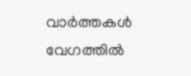വാർത്തകൾ വേഗത്തിൽ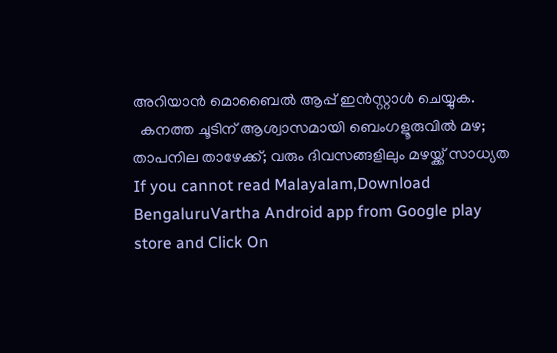അറിയാൻ മൊബൈൽ ആപ്പ് ഇൻസ്റ്റാൾ ചെയ്യുക.
  കനത്ത ചൂടിന് ആശ്വാസമായി ബെംഗളൂരുവിൽ മഴ; താപനില താഴേക്ക്; വരും ദിവസങ്ങളിലും മഴയ്ക്ക് സാധ്യത
If you cannot read Malayalam,Download BengaluruVartha Android app from Google play store and Click On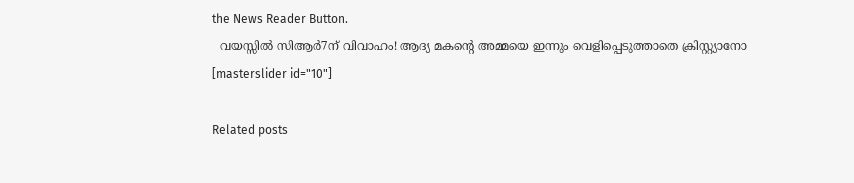the News Reader Button.
  വയസ്സിൽ സിആർ7ന് വിവാഹം! ആദ്യ മകന്റെ അമ്മയെ ഇന്നും വെളിപ്പെടുത്താതെ ക്രിസ്റ്റ്യാനോ
[masterslider id="10"]

Related posts